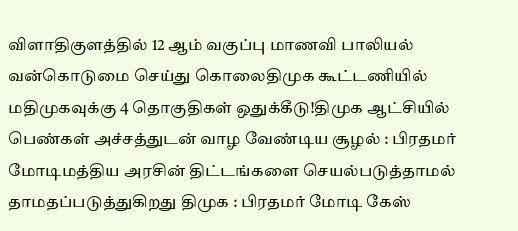விளாதிகுளத்தில் 12 ஆம் வகுப்பு மாணவி பாலியல் வன்கொடுமை செய்து கொலைதிமுக கூட்டணியில் மதிமுகவுக்கு 4 தொகுதிகள் ஒதுக்கீடு!திமுக ஆட்சியில் பெண்கள் அச்சத்துடன் வாழ வேண்டிய சூழல் : பிரதமர் மோடிமத்திய அரசின் திட்டங்களை செயல்படுத்தாமல் தாமதப்படுத்துகிறது திமுக : பிரதமர் மோடி கேஸ்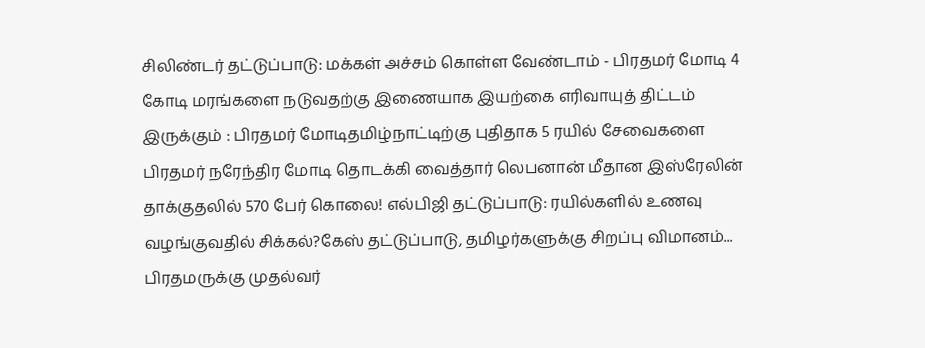சிலிண்டர் தட்டுப்பாடு: மக்கள் அச்சம் கொள்ள வேண்டாம் - பிரதமர் மோடி 4 கோடி மரங்களை நடுவதற்கு இணையாக இயற்கை எரிவாயுத் திட்டம் இருக்கும் : பிரதமர் மோடிதமிழ்நாட்டிற்கு புதிதாக 5 ரயில் சேவைகளை பிரதமர் நரேந்திர மோடி தொடக்கி வைத்தார் லெபனான் மீதான இஸ்ரேலின் தாக்குதலில் 570 பேர் கொலை! எல்பிஜி தட்டுப்பாடு: ரயில்களில் உணவு வழங்குவதில் சிக்கல்?கேஸ் தட்டுப்பாடு, தமிழர்களுக்கு சிறப்பு விமானம்... பிரதமருக்கு முதல்வர்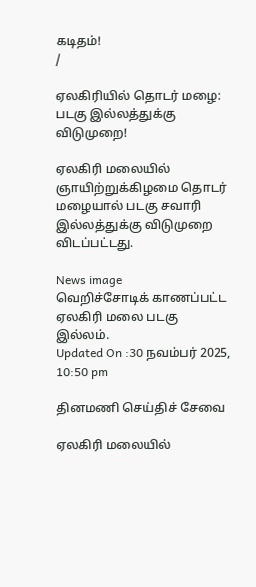கடிதம்!
/

ஏலகிரியில் தொடர் மழை: படகு இல்லத்துக்கு விடுமுறை!

ஏலகிரி மலையில் ஞாயிற்றுக்கிழமை தொடர் மழையால் படகு சவாரி இல்லத்துக்கு விடுமுறை விடப்பட்டது.

News image
வெறிச்சோடிக் காணப்பட்ட ஏலகிரி மலை படகு இல்லம்.
Updated On :30 நவம்பர் 2025, 10:50 pm

தினமணி செய்திச் சேவை

ஏலகிரி மலையில்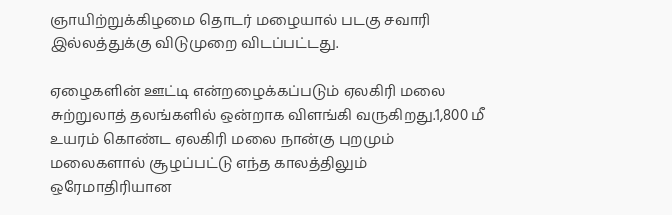ஞாயிற்றுக்கிழமை தொடர் மழையால் படகு சவாரி இல்லத்துக்கு விடுமுறை விடப்பட்டது.

ஏழைகளின் ஊட்டி என்றழைக்கப்படும் ஏலகிரி மலை சுற்றுலாத் தலங்களில் ஒன்றாக விளங்கி வருகிறது.1,800 மீ உயரம் கொண்ட ஏலகிரி மலை நான்கு புறமும் மலைகளால் சூழப்பட்டு எந்த காலத்திலும் ஒரேமாதிரியான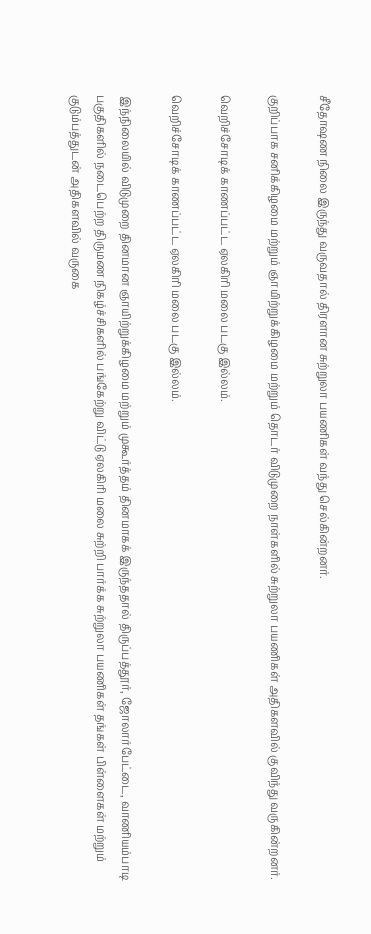சீதோஷண நிலை இருந்து வருவதால் திரளான சுற்றுலா பயணிகள் வந்து செல்கின்றனர்.

குறிப்பாக சனிக்கிழமை மற்றும் ஞாயிற்றுக்கிழமை மற்றும் தொடர் விடுமுறை நாள்களில் சுற்றுலா பயணிகள் அதிகளவில் குவிந்து வருகின்றனர்.

வெறிச்சோடிக் காணப்பட்ட ஏலகிரி மலை படகு இல்லம்.

வெறிச்சோடிக் காணப்பட்ட ஏலகிரி மலை படகு இல்லம்.

இந்நிலையில் விடுமுறை தினமான ஞாயிற்றுக்கிழமை மற்றும் முகூர்த்தம் தினமாகக் இருந்ததால் திருப்பத்தூர், ஜோலார்பேட்டை, வாணியம்பாடி பகுதிகளில் நடைபெற்ற திருமண நிகழ்ச்சிகளில் பங்கேற்று விட்டு ஏலகிரி மலை சுற்றி பார்க்க சுற்றுலா பயணிகள் தங்கள் பிள்ளைகள் மற்றும் குடும்பத்துடன் அதிகளவில் வருகை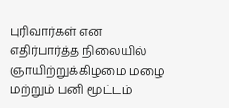புரிவார்கள் என எதிர்பார்த்த நிலையில் ஞாயிற்றுக்கிழமை மழை மற்றும் பனி மூட்டம்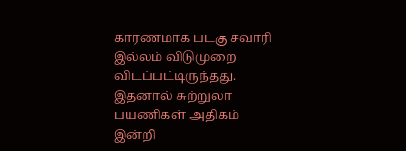காரணமாக படகு சவாரி இல்லம் விடுமுறை விடப்பட்டிருந்தது. இதனால் சுற்றுலா பயணிகள் அதிகம் இன்றி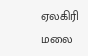ஏலகிரி மலை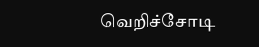வெறிச்சோடி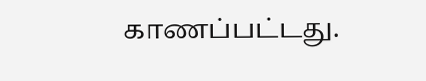காணப்பட்டது.